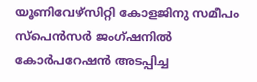യൂണിവേഴ്സിറ്റി കോളജിനു സമീപം സ്പെൻസർ ജംഗ്ഷനിൽ കോർപറേഷൻ അടപ്പിച്ച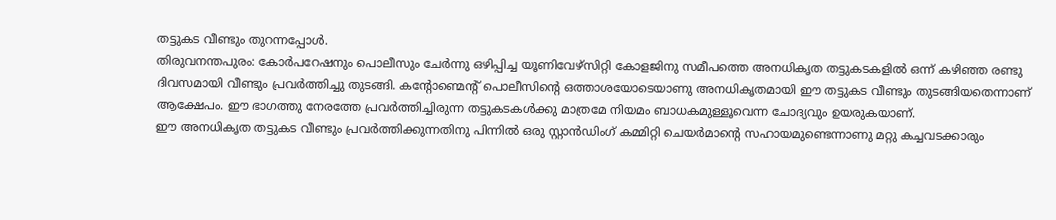തട്ടുകട വീണ്ടും തുറന്നപ്പോൾ.
തിരുവനന്തപുരം: കോർപറേഷനും പൊലീസും ചേർന്നു ഒഴിപ്പിച്ച യൂണിവേഴ്സിറ്റി കോളജിനു സമീപത്തെ അനധികൃത തട്ടുകടകളിൽ ഒന്ന് കഴിഞ്ഞ രണ്ടു ദിവസമായി വീണ്ടും പ്രവർത്തിച്ചു തുടങ്ങി. കന്റോണ്മെന്റ് പൊലീസിന്റെ ഒത്താശയോടെയാണു അനധികൃതമായി ഈ തട്ടുകട വീണ്ടും തുടങ്ങിയതെന്നാണ് ആക്ഷേപം. ഈ ഭാഗത്തു നേരത്തേ പ്രവർത്തിച്ചിരുന്ന തട്ടുകടകൾക്കു മാത്രമേ നിയമം ബാധകമുള്ളൂവെന്ന ചോദ്യവും ഉയരുകയാണ്.
ഈ അനധികൃത തട്ടുകട വീണ്ടും പ്രവർത്തിക്കുന്നതിനു പിന്നിൽ ഒരു സ്റ്റാൻഡിംഗ് കമ്മിറ്റി ചെയർമാന്റെ സഹായമുണ്ടെന്നാണു മറ്റു കച്ചവടക്കാരും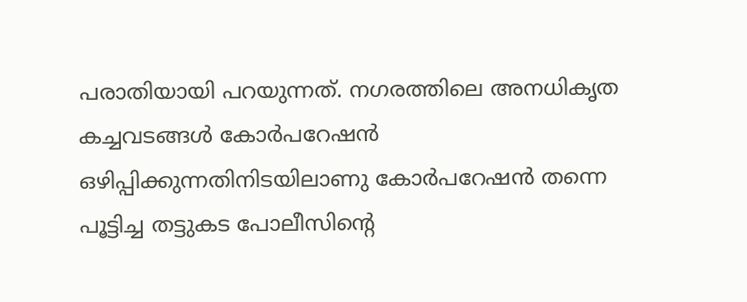പരാതിയായി പറയുന്നത്. നഗരത്തിലെ അനധികൃത കച്ചവടങ്ങൾ കോർപറേഷൻ ഒഴിപ്പിക്കുന്നതിനിടയിലാണു കോർപറേഷൻ തന്നെ പൂട്ടിച്ച തട്ടുകട പോലീസിന്റെ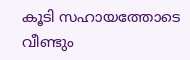കൂടി സഹായത്തോടെ വീണ്ടും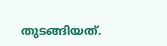തുടങ്ങിയത്.